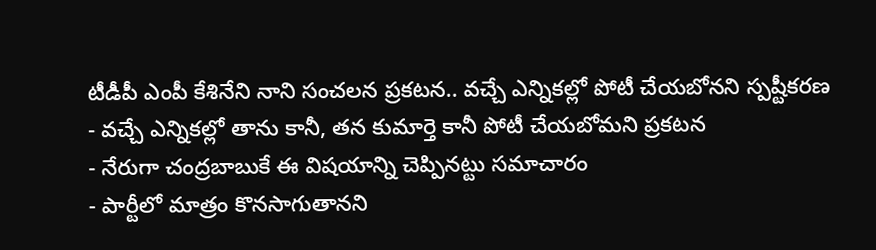టీడీపీ ఎంపీ కేశినేని నాని సంచలన ప్రకటన.. వచ్చే ఎన్నికల్లో పోటీ చేయబోనని స్పష్టీకరణ
- వచ్చే ఎన్నికల్లో తాను కానీ, తన కుమార్తె కానీ పోటీ చేయబోమని ప్రకటన
- నేరుగా చంద్రబాబుకే ఈ విషయాన్ని చెప్పినట్టు సమాచారం
- పార్టీలో మాత్రం కొనసాగుతానని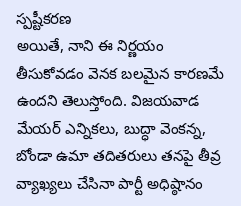స్పష్టీకరణ
అయితే, నాని ఈ నిర్ణయం తీసుకోవడం వెనక బలమైన కారణమే ఉందని తెలుస్తోంది. విజయవాడ మేయర్ ఎన్నికలు, బుద్ధా వెంకన్న, బోండా ఉమా తదితరులు తనపై తీవ్ర వ్యాఖ్యలు చేసినా పార్టీ అధిష్ఠానం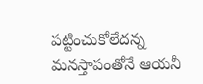పట్టించుకోలేదన్న మనస్తాపంతోనే ఆయనీ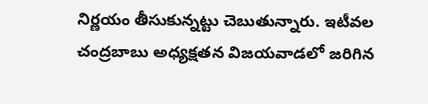నిర్ణయం తీసుకున్నట్టు చెబుతున్నారు. ఇటీవల చంద్రబాబు అధ్యక్షతన విజయవాడలో జరిగిన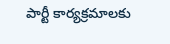పార్టీ కార్యక్రమాలకు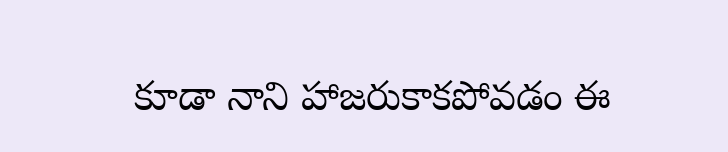కూడా నాని హాజరుకాకపోవడం ఈ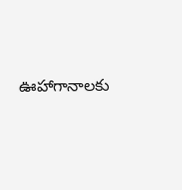ఊహాగానాలకు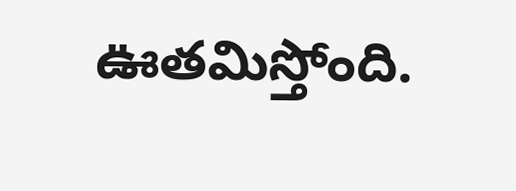ఊతమిస్తోంది.